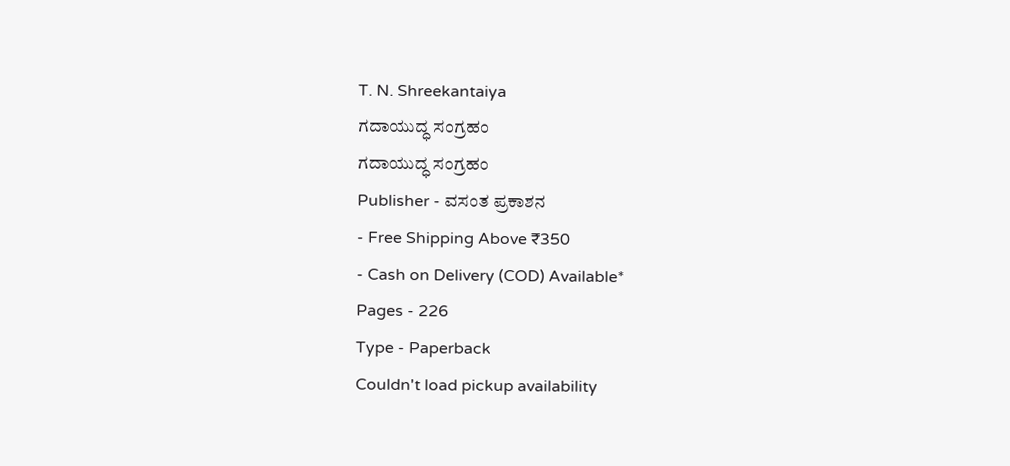T. N. Shreekantaiya
ಗದಾಯುದ್ಧ ಸಂಗ್ರಹಂ
ಗದಾಯುದ್ಧ ಸಂಗ್ರಹಂ
Publisher - ವಸಂತ ಪ್ರಕಾಶನ
- Free Shipping Above ₹350
- Cash on Delivery (COD) Available*
Pages - 226
Type - Paperback
Couldn't load pickup availability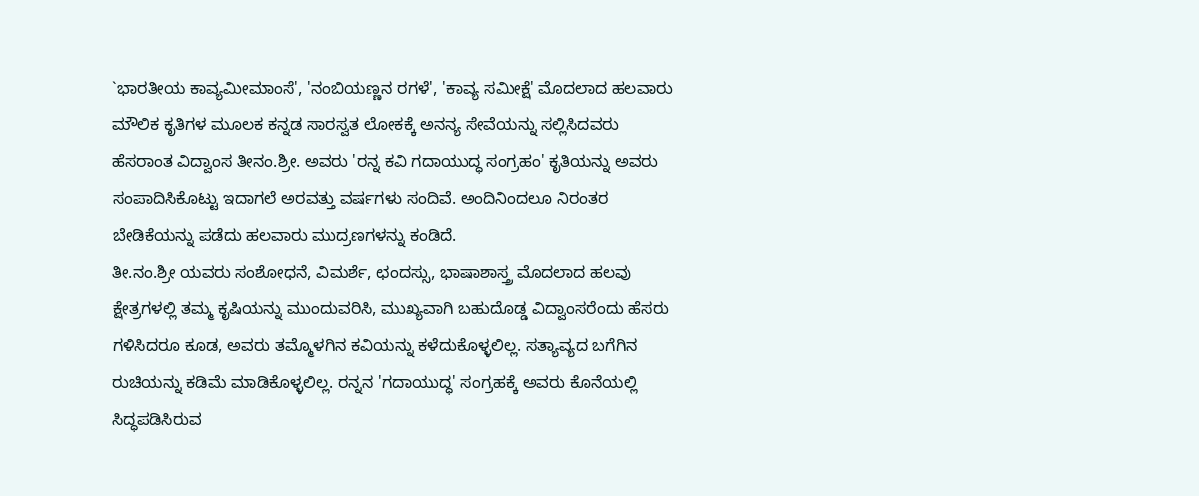`ಭಾರತೀಯ ಕಾವ್ಯಮೀಮಾಂಸೆ', 'ನಂಬಿಯಣ್ಣನ ರಗಳೆ', 'ಕಾವ್ಯ ಸಮೀಕ್ಷೆ' ಮೊದಲಾದ ಹಲವಾರು ಮೌಲಿಕ ಕೃತಿಗಳ ಮೂಲಕ ಕನ್ನಡ ಸಾರಸ್ವತ ಲೋಕಕ್ಕೆ ಅನನ್ಯ ಸೇವೆಯನ್ನು ಸಲ್ಲಿಸಿದವರು ಹೆಸರಾಂತ ವಿದ್ವಾಂಸ ತೀನಂ.ಶ್ರೀ. ಅವರು 'ರನ್ನ ಕವಿ ಗದಾಯುದ್ಧ ಸಂಗ್ರಹಂ' ಕೃತಿಯನ್ನು ಅವರು ಸಂಪಾದಿಸಿಕೊಟ್ಟು ಇದಾಗಲೆ ಅರವತ್ತು ವರ್ಷಗಳು ಸಂದಿವೆ. ಅಂದಿನಿಂದಲೂ ನಿರಂತರ ಬೇಡಿಕೆಯನ್ನು ಪಡೆದು ಹಲವಾರು ಮುದ್ರಣಗಳನ್ನು ಕಂಡಿದೆ.
ತೀ.ನಂ.ಶ್ರೀ ಯವರು ಸಂಶೋಧನೆ, ವಿಮರ್ಶೆ, ಛಂದಸ್ಸು, ಭಾಷಾಶಾಸ್ತ್ರ ಮೊದಲಾದ ಹಲವು ಕ್ಷೇತ್ರಗಳಲ್ಲಿ ತಮ್ಮ ಕೃಷಿಯನ್ನು ಮುಂದುವರಿಸಿ, ಮುಖ್ಯವಾಗಿ ಬಹುದೊಡ್ಡ ವಿದ್ವಾಂಸರೆಂದು ಹೆಸರು ಗಳಿಸಿದರೂ ಕೂಡ, ಅವರು ತಮ್ಮೊಳಗಿನ ಕವಿಯನ್ನು ಕಳೆದುಕೊಳ್ಳಲಿಲ್ಲ. ಸತ್ಯಾವ್ಯದ ಬಗೆಗಿನ ರುಚಿಯನ್ನು ಕಡಿಮೆ ಮಾಡಿಕೊಳ್ಳಲಿಲ್ಲ. ರನ್ನನ 'ಗದಾಯುದ್ಧ' ಸಂಗ್ರಹಕ್ಕೆ ಅವರು ಕೊನೆಯಲ್ಲಿ ಸಿದ್ಧಪಡಿಸಿರುವ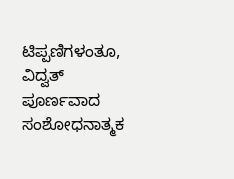ಟಿಪ್ಪಣಿಗಳಂತೂ, ವಿದ್ವತ್ ಪೂರ್ಣವಾದ ಸಂಶೋಧನಾತ್ಮಕ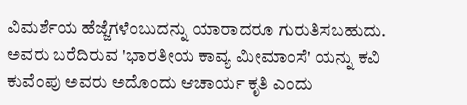ವಿಮರ್ಶೆಯ ಹೆಜ್ಜೆಗಳೆಂಬುದನ್ನು ಯಾರಾದರೂ ಗುರುತಿಸಬಹುದು. ಅವರು ಬರೆದಿರುವ 'ಭಾರತೀಯ ಕಾವ್ಯ ಮೀಮಾಂಸೆ' ಯನ್ನು ಕವಿ ಕುವೆಂಪು ಅವರು ಅದೊಂದು ಆಚಾರ್ಯ ಕೃತಿ ಎಂದು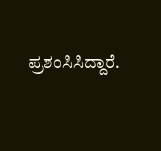ಪ್ರಶಂಸಿಸಿದ್ದಾರೆ.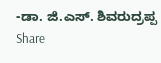-ಡಾ. ಜಿ.ಎಸ್. ಶಿವರುದ್ರಪ್ಪ
Share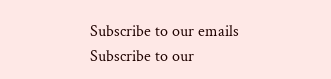Subscribe to our emails
Subscribe to our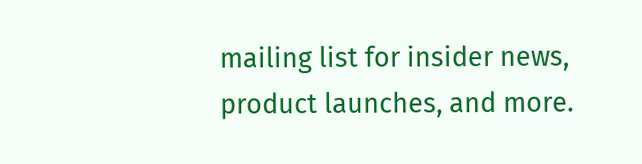mailing list for insider news, product launches, and more.